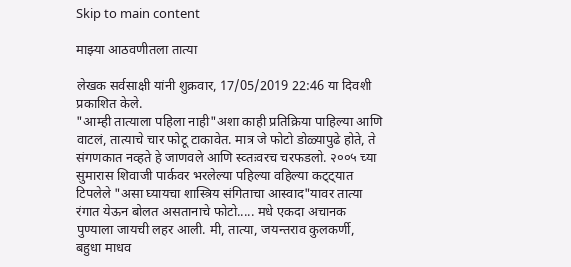Skip to main content

माझ्या आठवणीतला तात्या

लेखक सर्वसाक्षी यांनी शुक्रवार, 17/05/2019 22:46 या दिवशी प्रकाशित केले.
"आम्ही तात्याला पहिला नाही"अशा काही प्रतिक्रिया पाहिल्या आणि वाटलं, तात्याचे चार फोटू टाकावेत. मात्र जे फोटो डोळ्यापुढे होते, ते संगणकात नव्हते हे जाणवले आणि स्व्तःवरच चरफडलो. २००५ च्या सुमारास शिवाजी पार्कवर भरलेल्या पहिल्या वहिल्या कट्ट्यात टिपलेले "असा घ्यायचा शास्त्रिय संगिताचा आस्वाद"यावर तात्या रंगात येऊन बोलत असतानाचे फोटो..... मधे एकदा अचानक पुण्याला जायची लहर आली. मी, तात्या, जयन्तराव कुलकर्णी, बहुधा माधव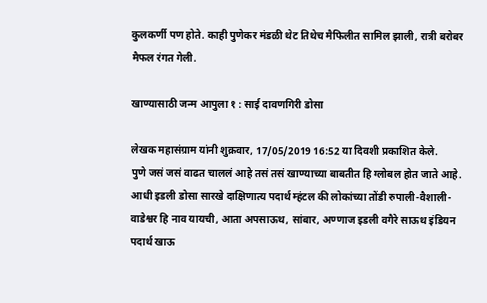कुलकर्णी पण होते. काही पुणेकर मंडळी थेट तिथेच मैफिलीत सामिल झाली, रात्री बरोबर मैफल रंगत गेली.

खाण्यासाठी जन्म आपुला १ : साई दावणगिरी डोसा

लेखक महासंग्राम यांनी शुक्रवार, 17/05/2019 16:52 या दिवशी प्रकाशित केले.
पुणे जसं जसं वाढत चाललं आहे तसं तसं खाण्याच्या बाबतीत हि ग्लोबल होत जाते आहे. आधी इडली डोसा सारखे दाक्षिणात्य पदार्थ म्हंटल की लोकांच्या तोंडी रुपाली-वैशाली-वाडेश्वर हि नाव यायची, आता अपसाऊथ, सांबार, अण्णाज इडली वगैरे साऊथ इंडियन पदार्थ खाऊ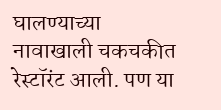घालण्याच्या नावाखाली चकचकीत रेस्टॉरंट आली. पण या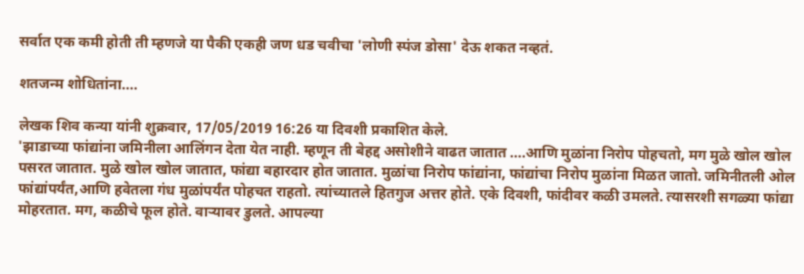सर्वात एक कमी होती ती म्हणजे या पैकी एकही जण धड चवीचा 'लोणी स्पंज डोसा' देऊ शकत नव्हतं.

शतजन्म शोधितांना....

लेखक शिव कन्या यांनी शुक्रवार, 17/05/2019 16:26 या दिवशी प्रकाशित केले.
'झाडाच्या फांद्यांना जमिनीला आलिंगन देता येत नाही. म्हणून ती बेहद्द असोशीने वाढत जातात ….आणि मुळांना निरोप पोहचतो, मग मुळे खोल खोल पसरत जातात. मुळे खोल खोल जातात, फांद्या बहारदार होत जातात. मुळांचा निरोप फांद्यांना, फांद्यांचा निरोप मुळांना मिळत जातो. जमिनीतली ओल फांद्यांपर्यंत,आणि हवेतला गंध मुळांपर्यंत पोहचत राहतो. त्यांच्यातले हितगुज अत्तर होते. एके दिवशी, फांदीवर कळी उमलते. त्यासरशी सगळ्या फांद्या मोहरतात. मग, कळीचे फूल होते. वाऱ्यावर डुलते. आपल्या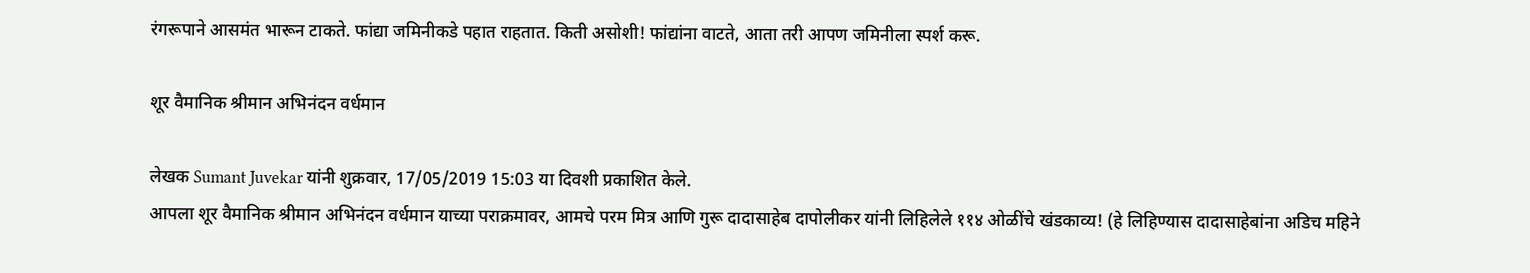रंगरूपाने आसमंत भारून टाकते. फांद्या जमिनीकडे पहात राहतात. किती असोशी! फांद्यांना वाटते, आता तरी आपण जमिनीला स्पर्श करू.

शूर वैमानिक श्रीमान अभिनंदन वर्धमान

लेखक Sumant Juvekar यांनी शुक्रवार, 17/05/2019 15:03 या दिवशी प्रकाशित केले.
आपला शूर वैमानिक श्रीमान अभिनंदन वर्धमान याच्या पराक्रमावर, आमचे परम मित्र आणि गुरू दादासाहेब दापोलीकर यांनी लिहिलेले ११४ ओळींचे खंडकाव्य! (हे लिहिण्यास दादासाहेबांना अडिच महिने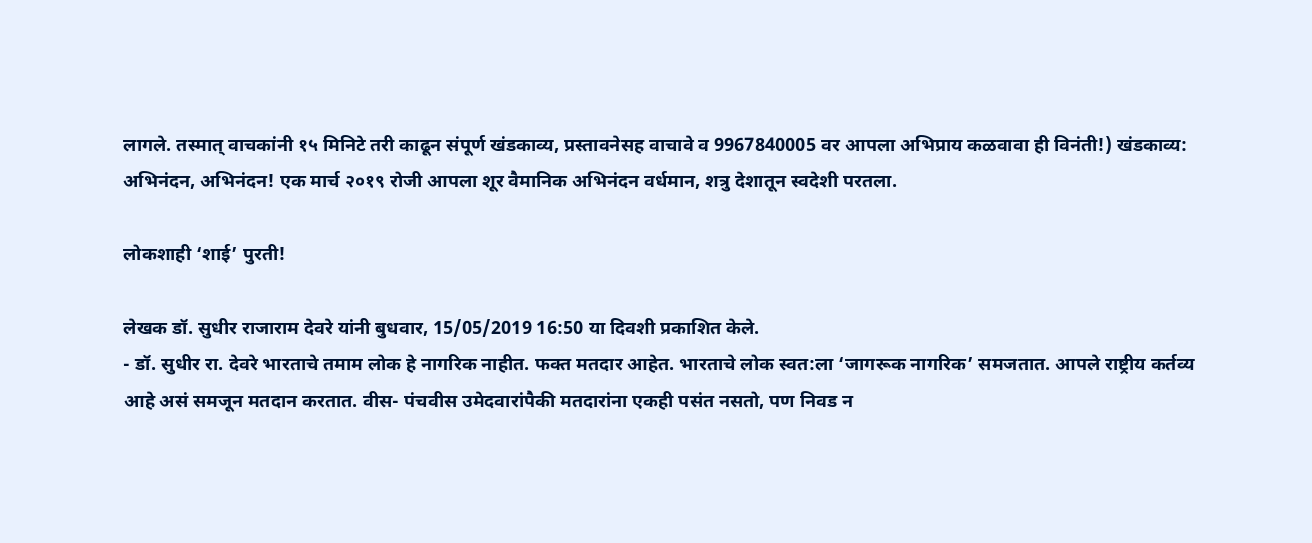लागले. तस्मात् वाचकांनी १५ मिनिटे तरी काढून संपूर्ण खंडकाव्य, प्रस्तावनेसह वाचावे व 9967840005 वर आपला अभिप्राय कळवावा ही विनंती!) खंडकाव्य: अभिनंदन, अभिनंदन! एक मार्च २०१९ रोजी आपला शूर वैमानिक अभिनंदन वर्धमान, शत्रु देशातून स्वदेशी परतला.

लोकशाही ‘शाई’ पुरती!

लेखक डॉ. सुधीर राजाराम देवरे यांनी बुधवार, 15/05/2019 16:50 या दिवशी प्रकाशित केले.
- डॉ. सुधीर रा. देवरे भारताचे तमाम लोक हे नागरिक नाहीत. फक्त मतदार आहेत. भारताचे लोक स्वत:ला ‘जागरूक नागरिक’ समजतात. आपले राष्ट्रीय कर्तव्य आहे असं समजून मतदान करतात. वीस- पंचवीस उमेदवारांपैकी मतदारांना एकही पसंत नसतो, पण निवड न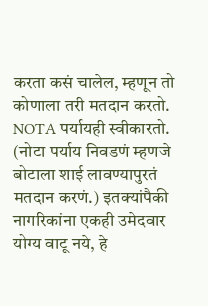करता कसं चालेल, म्हणून तो कोणाला तरी मतदान करतो. NOTA पर्यायही स्वीकारतो. (नोटा पर्याय निवडणं म्हणजे बोटाला शाई लावण्यापुरतं मतदान करणं.) इतक्यांपैकी नागरिकांना एकही उमेदवार योग्य वाटू नये, हे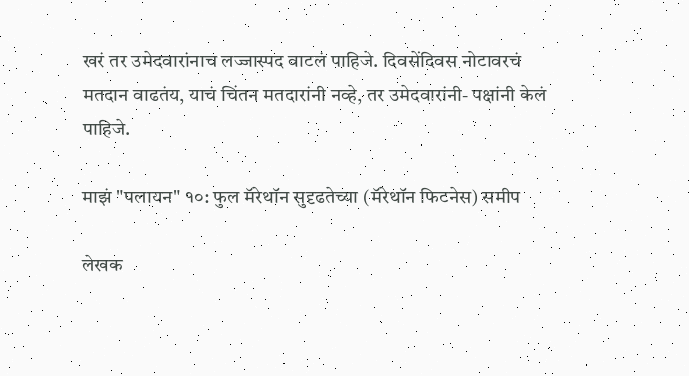खरं तर उमेदवारांनाच लज्जास्पद वाटलं पाहिजे. दिवसेंदिवस नोटावरचं मतदान वाढतंय, याचं चिंतन मतदारांनी नव्हे, तर उमेदवारांनी- पक्षांनी केलं पाहिजे.

माझं "पलायन" १०: फुल मॅरेथॉन सुदृढतेच्या (मॅरेथॉन फिटनेस) समीप

लेखक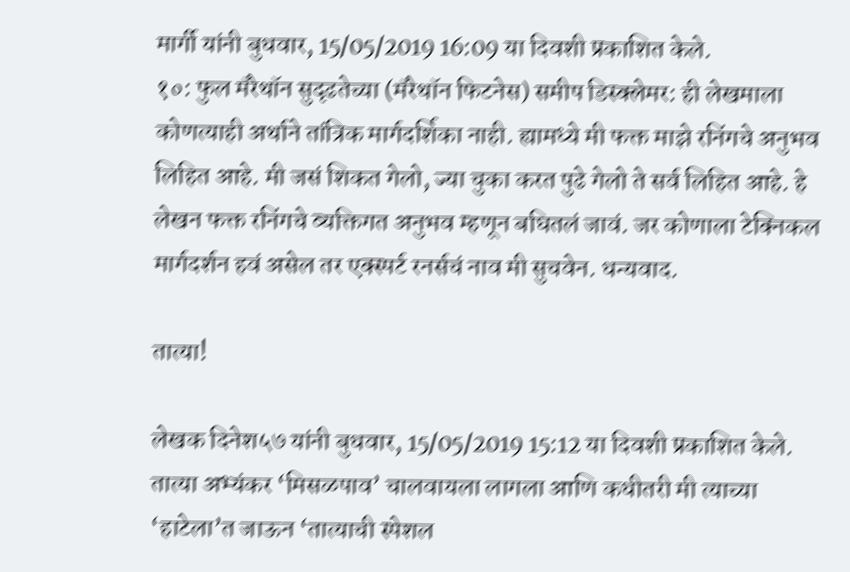मार्गी यांनी बुधवार, 15/05/2019 16:09 या दिवशी प्रकाशित केले.
१०: फुल मॅरेथॉन सुदृढतेच्या (मॅरेथॉन फिटनेस) समीप डिस्क्लेमर: ही लेखमाला कोणत्याही अर्थाने तांत्रिक मार्गदर्शिका नाही. ह्यामध्ये मी फक्त माझे रनिंगचे अनुभव लिहित आहे. मी जसं‌ शिकत गेलो, ज्या चुका करत पुढे गेलो ते सर्व लिहित आहे. हे लेखन फक्त रनिंगचे व्यक्तिगत अनुभव म्हणून बघितलं जावं. जर कोणाला टेक्निकल मार्गदर्शन हवं असेल तर एक्स्पर्ट रनर्सचं नाव मी सुचवेन. धन्यवाद.

तात्या!

लेखक दिनेश५७ यांनी बुधवार, 15/05/2019 15:12 या दिवशी प्रकाशित केले.
तात्या अभ्यंकर ‘मिसळपाव’ चालवायला लागला आणि कधीतरी मी त्याच्या ‘हाटेला’त जाऊन ‘तात्याची स्पेशल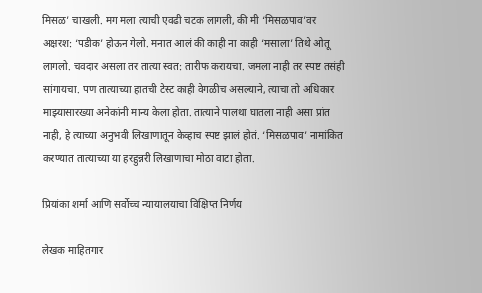मिसळ’ चाखली. मग मला त्याची एवढी चटक लागली, की मी ‘मिसळपाव’वर अक्षरश: ‘पडीक’ होऊन गेलो. मनात आलं की काही ना काही ‘मसाला’ तिथे ओतू लागलो. चवदार असला तर तात्या स्वत: तारीफ करायचा. जमला नाही तर स्पष्ट तसंही सांगायचा. पण तात्याच्या हातची टेस्ट काही वेगळीच असल्याने, त्याचा तो अधिकार माझ्यासारख्या अनेकांनी मान्य केला होता. तात्याने पालथा घातला नाही असा प्रांत नाही, हे त्याच्या अनुभवी लिखाणातून केव्हाच स्पष्ट झालं होतं. ‘मिसळपाव’ नामांकित करण्यात तात्याच्या या हरहुन्नरी लिखाणाचा मोठा वाटा होता.

प्रियांका शर्मा आणि सर्वोच्च न्यायालयाचा विक्षिप्त निर्णय

लेखक माहितगार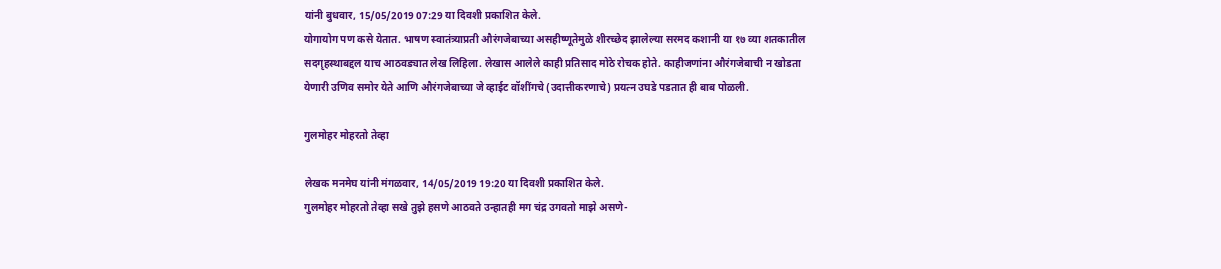यांनी बुधवार, 15/05/2019 07:29 या दिवशी प्रकाशित केले.
योगायोग पण कसे येतात. भाषण स्वातंत्र्याप्रती औरंगजेबाच्या असहीष्णूतेमुळे शीरच्छेद झालेल्या सरमद कशानी या १७ व्या शतकातील सदगृहस्थाबद्दल याच आठवड्यात लेख लिहिला. लेखास आलेले काही प्रतिसाद मोठे रोचक होते. काहीजणांना औरंगजेबाची न खोडता येणारी उणिव समोर येते आणि औरंगजेबाच्या जे व्हाईट वॉशींगचे (उदात्तीकरणाचे) प्रयत्न उघडे पडतात ही बाब पोळली.

गुलमोहर मोहरतो तेव्हा

लेखक मनमेघ यांनी मंगळवार, 14/05/2019 19:20 या दिवशी प्रकाशित केले.
गुलमोहर मोहरतो तेव्हा सखे तुझे हसणे आठवते उन्हातही मग चंद्र उगवतो माझे असणे-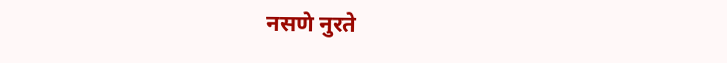नसणे नुरते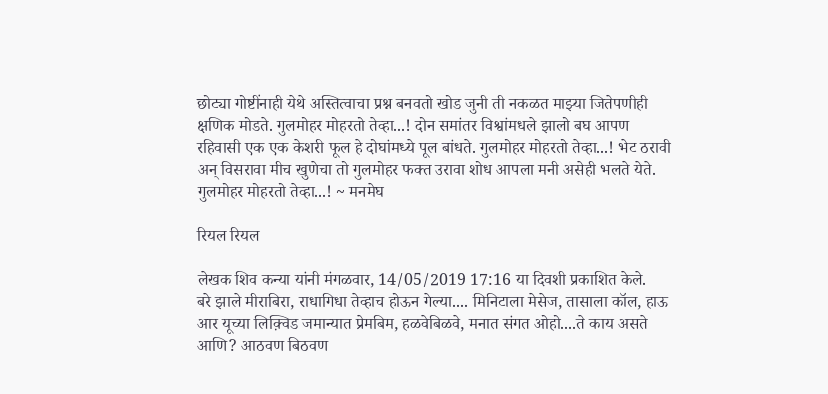छोट्या गोष्टींनाही येथे अस्तित्वाचा प्रश्न बनवतो खोड जुनी ती नकळत माझ्या जितेपणीही क्षणिक मोडते. गुलमोहर मोहरतो तेव्हा...! दोन समांतर विश्वांमधले झालो बघ आपण रहिवासी एक एक केशरी फूल हे दोघांमध्ये पूल बांधते. गुलमोहर मोहरतो तेव्हा...! भेट ठरावी अन् विसरावा मीच खुणेचा तो गुलमोहर फक्त उरावा शोध आपला मनी असेही भलते येते. गुलमोहर मोहरतो तेव्हा...! ~ मनमेघ

रियल रियल

लेखक शिव कन्या यांनी मंगळवार, 14/05/2019 17:16 या दिवशी प्रकाशित केले.
बरे झाले मीराबिरा, राधागिधा तेव्हाच होऊन गेल्या.... मिनिटाला मेसेज, तासाला कॉल, हाऊ आर यूच्या लिक़्विड जमान्यात प्रेमबिम, हळवेबिळवे, मनात संगत ओहो....ते काय असते आणि? आठवण बिठवण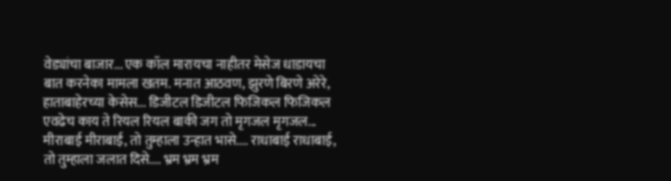वेड्यांचा बाजार... एक कॉल मारायचा नाहीतर मेसेज धाडायचा बात करनेका मामला खतम. मनात आठवण, झुरणे बिरणे अरेरे, हाताबाहेरच्या केसेस... डिजीटल डिजीटल फिजिकल फिजिकल एवढेच काय ते रियल रियल बाकी जग तो मृगजल मृगजल... मीराबाई मीराबाई, तो तुम्हाला उन्हात भासे.... राधाबाई राधाबाई, तो तुम्हाला जलात दिसे.... भ्रम भ्रम भ्रम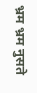भ्रम भ्रम नुसते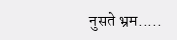नुसते भ्रम.....